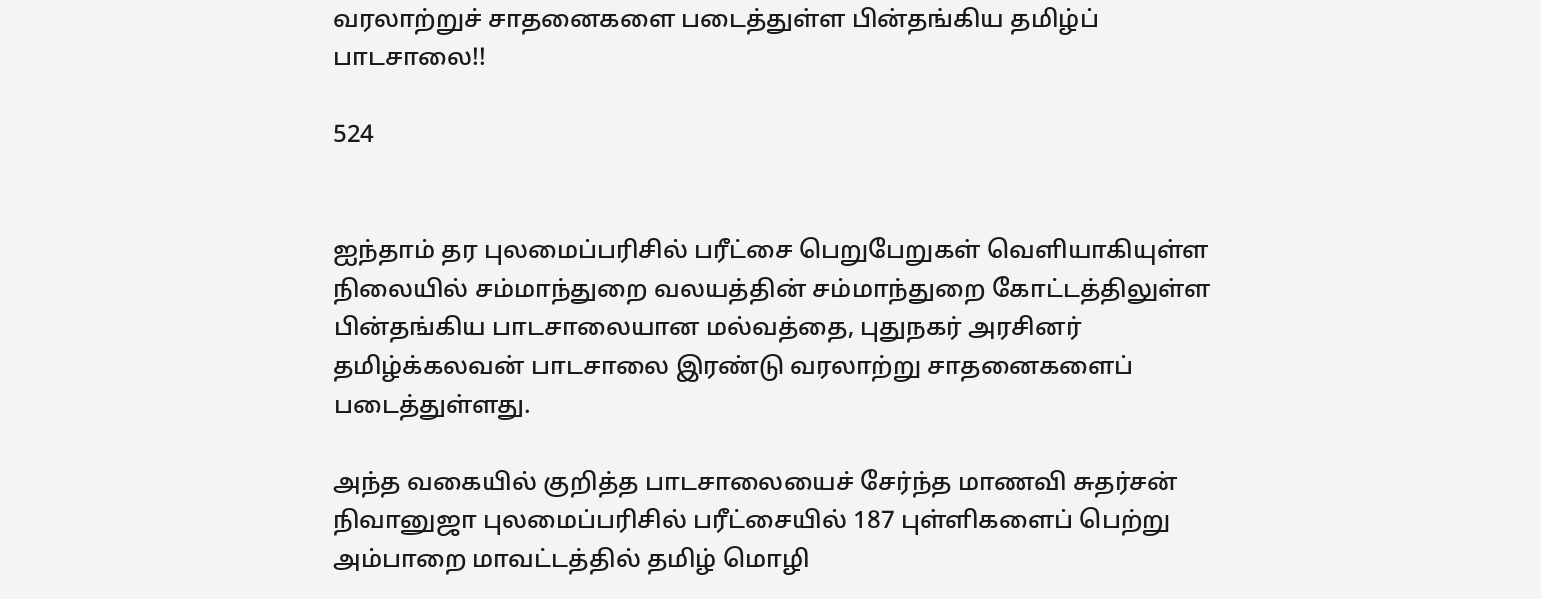வரலாற்றுச் சாதனைகளை படைத்துள்ள பின்தங்கிய தமிழ்ப் பாடசாலை!!

524


ஐந்தாம் தர புலமைப்பரிசில் பரீட்சை பெறுபேறுகள் வெளியாகியுள்ள நிலையில் சம்மாந்துறை வலயத்தின் சம்மாந்துறை கோட்டத்திலுள்ள பின்தங்கிய பாடசாலையான மல்வத்தை, புதுநகர் அரசினர் தமிழ்க்கலவன் பாடசாலை இரண்டு வரலாற்று சாதனைகளைப் படைத்துள்ளது.

அந்த வகையில் குறித்த பாடசாலையைச் சேர்ந்த மாணவி சுதர்சன் நிவானுஜா புலமைப்பரிசில் பரீட்சையில் 187 புள்ளிகளைப் பெற்று அம்பாறை மாவட்டத்தில் தமிழ் மொழி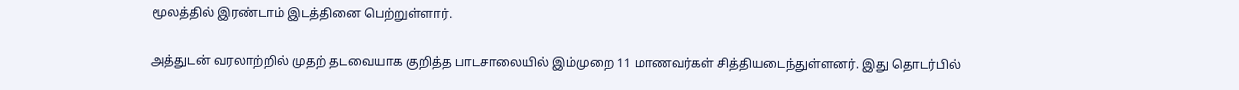மூலத்தில் இரண்டாம் இடத்தினை பெற்றுள்ளார்.

அத்துடன் வரலாற்றில் முதற் தடவையாக குறித்த பாடசாலையில் இம்முறை 11 மாணவர்கள் சித்தியடைந்துள்ளனர். இது தொடர்பில்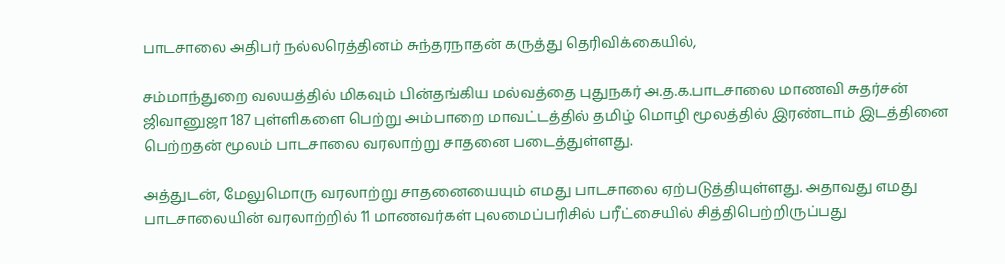பாடசாலை அதிபர் நல்லரெத்தினம் சுந்தரநாதன் கருத்து தெரிவிக்கையில்,

சம்மாந்துறை வலயத்தில் மிகவும் பின்தங்கிய மல்வத்தை புதுநகர் அ.த.க.பாடசாலை மாணவி சுதர்சன் ஜிவானுஜா 187 புள்ளிகளை பெற்று அம்பாறை மாவட்டத்தில் தமிழ் மொழி மூலத்தில் இரண்டாம் இடத்தினை பெற்றதன் மூலம் பாடசாலை வரலாற்று சாதனை படைத்துள்ளது.

அத்துடன், மேலுமொரு வரலாற்று சாதனையையும் எமது பாடசாலை ஏற்படுத்தியுள்ளது. அதாவது எமது பாடசாலையின் வரலாற்றில் 11 மாணவர்கள் புலமைப்பரிசில் பரீட்சையில் சித்திபெற்றிருப்பது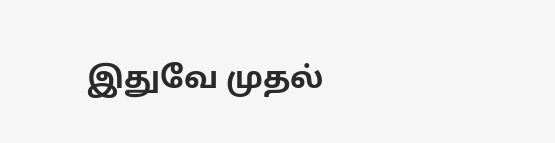இதுவே முதல்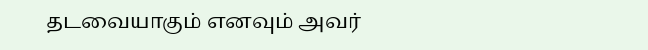தடவையாகும் எனவும் அவர்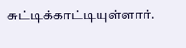சுட்டிக்காட்டியுள்ளார்.